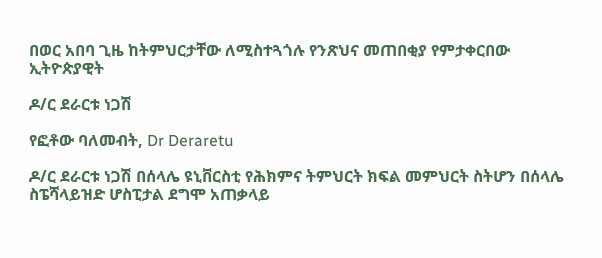በወር አበባ ጊዜ ከትምህርታቸው ለሚስተጓጎሉ የንጽህና መጠበቂያ የምታቀርበው ኢትዮጵያዊት

ዶ/ር ደራርቱ ነጋሽ

የፎቶው ባለመብት, Dr Deraretu

ዶ/ር ደራርቱ ነጋሽ በሰላሌ ዩኒቨርስቲ የሕክምና ትምህርት ክፍል መምህርት ስትሆን በሰላሌ ስፔሻላይዝድ ሆስፒታል ደግሞ አጠቃላይ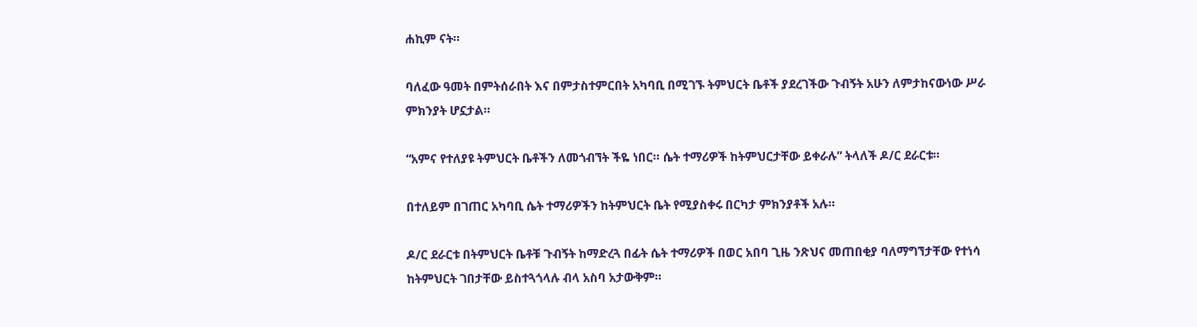ሐኪም ናት።

ባለፈው ዓመት በምትሰራበት እና በምታስተምርበት አካባቢ በሚገኙ ትምህርት ቤቶች ያደረገችው ጉብኝት አሁን ለምታከናውነው ሥራ ምክንያት ሆኗታል።

“አምና የተለያዩ ትምህርት ቤቶችን ለመጎብኘት ችዬ ነበር። ሴት ተማሪዎች ከትምህርታቸው ይቀራሉ” ትላለች ዶ/ር ደራርቱ።

በተለይም በገጠር አካባቢ ሴት ተማሪዎችን ከትምህርት ቤት የሚያስቀሩ በርካታ ምክንያቶች አሉ።

ዶ/ር ደራርቱ በትምህርት ቤቶቹ ጉብኝት ከማድረጓ በፊት ሴት ተማሪዎች በወር አበባ ጊዜ ንጽህና መጠበቂያ ባለማግኘታቸው የተነሳ ከትምህርት ገበታቸው ይስተጓጎላሉ ብላ አስባ አታውቅም።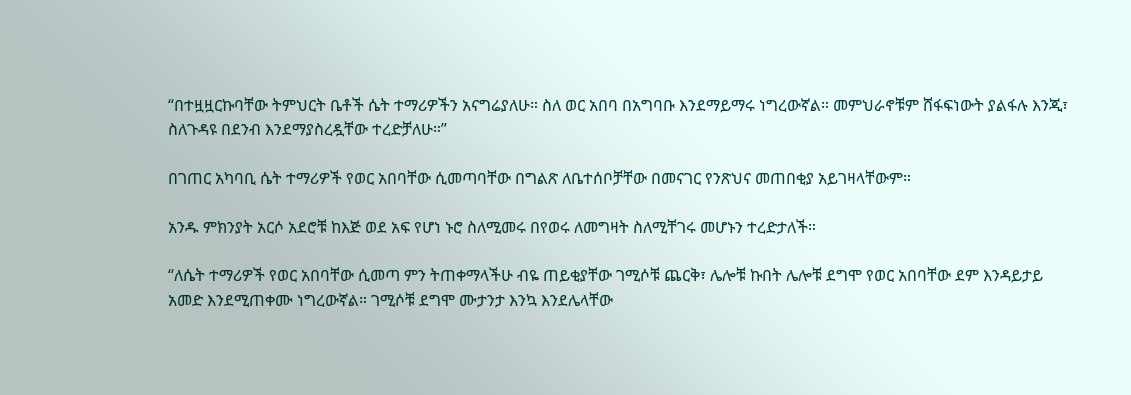“በተዟዟርኩባቸው ትምህርት ቤቶች ሴት ተማሪዎችን አናግሬያለሁ። ስለ ወር አበባ በአግባቡ እንደማይማሩ ነግረውኛል። መምህራኖቹም ሸፋፍነውት ያልፋሉ እንጂ፣ ስለጉዳዩ በደንብ እንደማያስረዷቸው ተረድቻለሁ።”

በገጠር አካባቢ ሴት ተማሪዎች የወር አበባቸው ሲመጣባቸው በግልጽ ለቤተሰቦቻቸው በመናገር የንጽህና መጠበቂያ አይገዛላቸውም።

አንዱ ምክንያት አርሶ አደሮቹ ከእጅ ወደ አፍ የሆነ ኑሮ ስለሚመሩ በየወሩ ለመግዛት ስለሚቸገሩ መሆኑን ተረድታለች።

“ለሴት ተማሪዎች የወር አበባቸው ሲመጣ ምን ትጠቀማላችሁ ብዬ ጠይቂያቸው ገሚሶቹ ጨርቅ፣ ሌሎቹ ኩበት ሌሎቹ ደግሞ የወር አበባቸው ደም እንዳይታይ አመድ እንደሚጠቀሙ ነግረውኛል። ገሚሶቹ ደግሞ ሙታንታ እንኳ እንደሌላቸው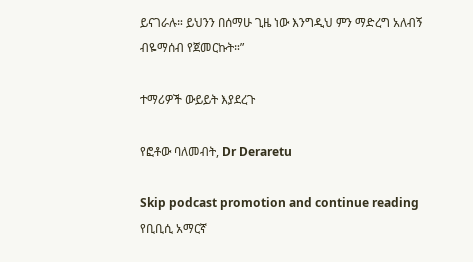ይናገራሉ። ይህንን በሰማሁ ጊዜ ነው እንግዲህ ምን ማድረግ አለብኝ ብዬማሰብ የጀመርኩት።”

ተማሪዎች ውይይት እያደረጉ

የፎቶው ባለመብት, Dr Deraretu

Skip podcast promotion and continue reading
የቢቢሲ አማርኛ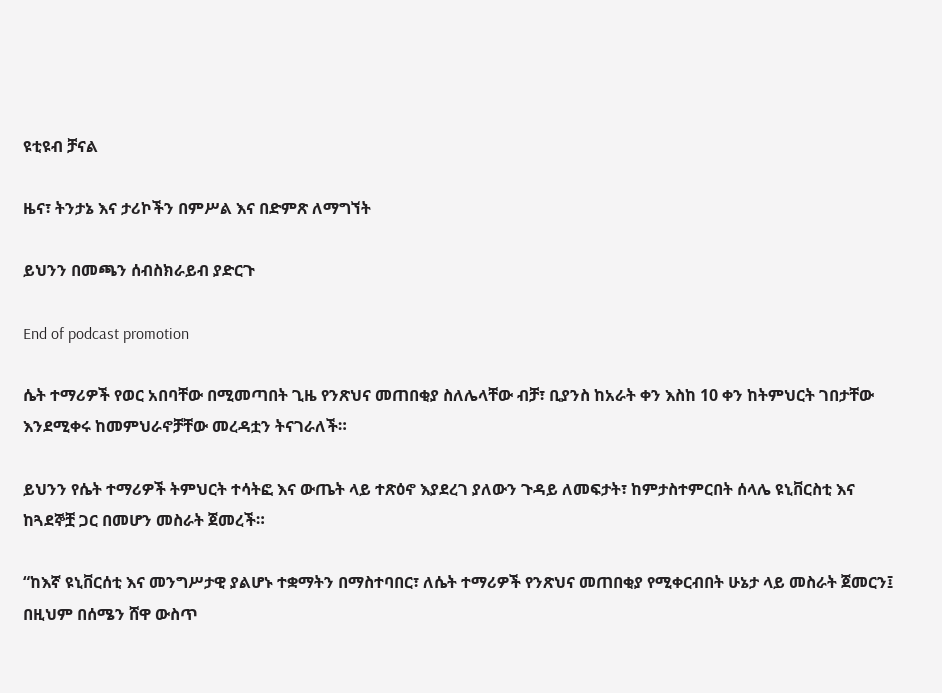ዩቲዩብ ቻናል

ዜና፣ ትንታኔ እና ታሪኮችን በምሥል እና በድምጽ ለማግኘት

ይህንን በመጫን ሰብስክራይብ ያድርጉ

End of podcast promotion

ሴት ተማሪዎች የወር አበባቸው በሚመጣበት ጊዜ የንጽህና መጠበቂያ ስለሌላቸው ብቻ፣ ቢያንስ ከአራት ቀን እስከ 10 ቀን ከትምህርት ገበታቸው እንደሚቀሩ ከመምህራኖቻቸው መረዳቷን ትናገራለች።

ይህንን የሴት ተማሪዎች ትምህርት ተሳትፎ እና ውጤት ላይ ተጽዕኖ እያደረገ ያለውን ጉዳይ ለመፍታት፣ ከምታስተምርበት ሰላሌ ዩኒቨርስቲ እና ከጓደኞቿ ጋር በመሆን መስራት ጀመረች።

“ከእኛ ዩኒቨርሰቲ እና መንግሥታዊ ያልሆኑ ተቋማትን በማስተባበር፣ ለሴት ተማሪዎች የንጽህና መጠበቂያ የሚቀርብበት ሁኔታ ላይ መስራት ጀመርን፤ በዚህም በሰሜን ሸዋ ውስጥ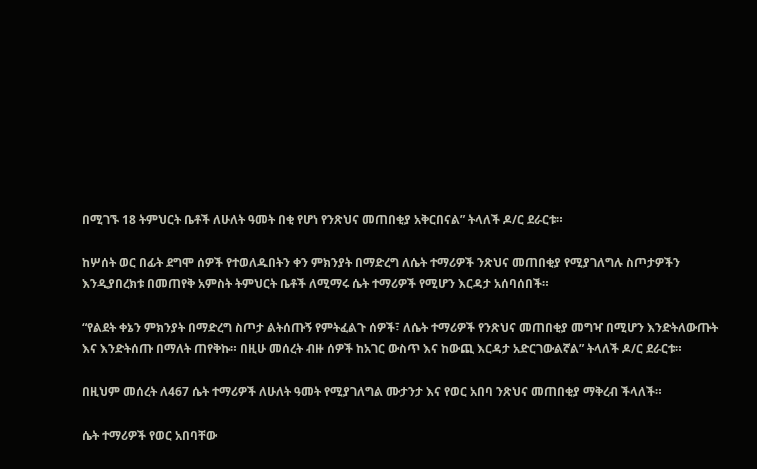በሚገኙ 18 ትምህርት ቤቶች ለሁለት ዓመት በቂ የሆነ የንጽህና መጠበቂያ አቅርበናል” ትላለች ዶ/ር ደራርቱ።

ከሦሰት ወር በፊት ደግሞ ሰዎች የተወለዱበትን ቀን ምክንያት በማድረግ ለሴት ተማሪዎች ንጽህና መጠበቂያ የሚያገለግሉ ስጦታዎችን እንዲያበረክቱ በመጠየቅ አምስት ትምህርት ቤቶች ለሚማሩ ሴት ተማሪዎች የሚሆን እርዳታ አሰባሰበች።

“የልደት ቀኔን ምክንያት በማድረግ ስጦታ ልትሰጡኝ የምትፈልጉ ሰዎች፣ ለሴት ተማሪዎች የንጽህና መጠበቂያ መግዣ በሚሆን እንድትለውጡት እና እንድትሰጡ በማለት ጠየቅኩ። በዚሁ መሰረት ብዙ ሰዎች ከአገር ውስጥ እና ከውጪ እርዳታ አድርገውልኛል” ትላለች ዶ/ር ደራርቱ።

በዚህም መሰረት ለ467 ሴት ተማሪዎች ለሁለት ዓመት የሚያገለግል ሙታንታ እና የወር አበባ ንጽህና መጠበቂያ ማቅረብ ችላለች።

ሴት ተማሪዎች የወር አበባቸው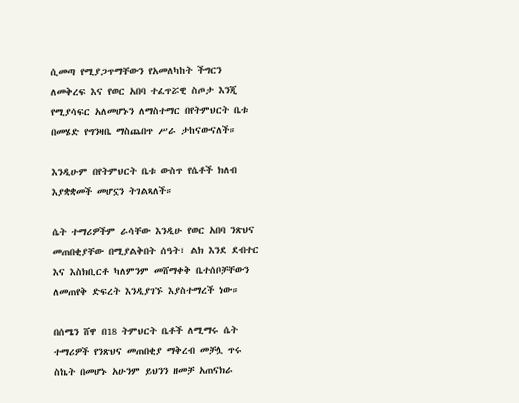ሲመጣ የሚያጋጥማቸውን የአመለካከት ችግርን ለመቅረፍ እና የወር አበባ ተፈጥሯዊ ስጦታ እንጂ የሚያሳፍር አለመሆኑን ለማስተማር በየትምህርት ቤቱ በመሄድ የግንዛቤ ማስጨበጥ ሥራ ታከናውናለች።

እንዲሁም በየትምህርት ቤቱ ውስጥ የሴቶች ክለብ እያቋቋመች መሆኗን ትገልጻለች።

ሴት ተማሪዎችም ራሳቸው እንዲሁ የወር አበባ ንጽህና መጠበቂያቸው በሚያልቅበት ሰዓት፣ ልክ እንደ ደብተር እና እስክቢርቶ ካለምንም መሸማቀቅ ቤተሰቦቻቸውን ለመጠየቅ ድፍረት እንዲያገኙ እያስተማረች ነው።

በሰሜን ሸዋ በ18 ትምህርት ቤቶች ለሚማሩ ሴት ተማሪዎች የንጽህና መጠበቂያ ማቅረብ መቻሏ ጥሩ ስኬት በመሆኑ አሁንም ይህንን ዘመቻ አጠናክራ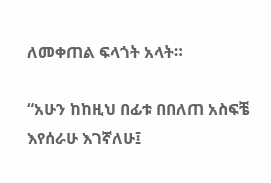ለመቀጠል ፍላጎት አላት።

“አሁን ከከዚህ በፊቱ በበለጠ አስፍቼ እየሰራሁ እገኛለሁ፤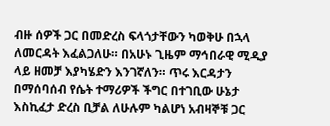ብዙ ሰዎች ጋር በመድረስ ፍላጎታቸውን ካወቅሁ በኋላ ለመርዳት እፈልጋለሁ። በአሁኑ ጊዜም ማኅበራዊ ሚዲያ ላይ ዘመቻ እያካሄድን እንገኛለን። ጥሩ እርዳታን በማሰባሰብ የሴት ተማሪዎች ችግር በተገቢው ሁኔታ እስኪፈታ ድረስ ቢቻል ለሁሉም ካልሆነ አብዛኞቹ ጋር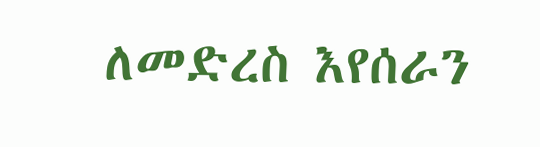ለመድረስ እየሰራን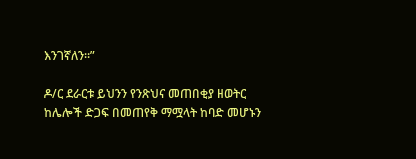እንገኛለን።”

ዶ/ር ደራርቱ ይህንን የንጽህና መጠበቂያ ዘወትር ከሌሎች ድጋፍ በመጠየቅ ማሟላት ከባድ መሆኑን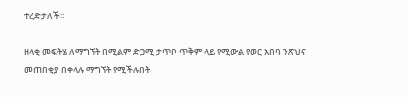ተረድታለች።

ዘላቂ መፍትሄ ለማግኘት በሚልም ድጋሚ ታጥቦ ጥቅም ላይ የሚውል የወር አበባ ንጽህና መጠበቂያ በቀላሉ ማግኘት የሚችሉበት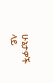ሁኔታዎች ላይ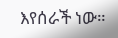እየሰራች ነው።